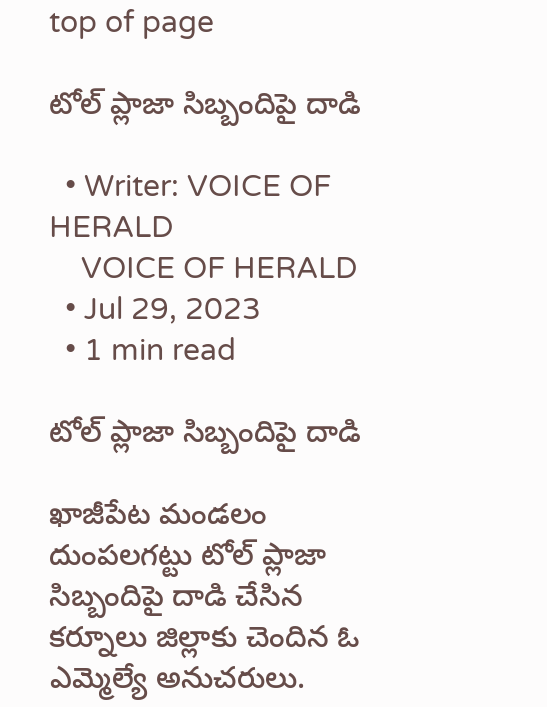top of page

టోల్ ప్లాజా సిబ్బందిపై దాడి

  • Writer: VOICE OF HERALD
    VOICE OF HERALD
  • Jul 29, 2023
  • 1 min read

టోల్ ప్లాజా సిబ్బందిపై దాడి

ఖాజీపేట మండలం దుంపలగట్టు టోల్ ప్లాజా సిబ్బందిపై దాడి చేసిన కర్నూలు జిల్లాకు చెందిన ఓ ఎమ్మెల్యే అనుచరులు.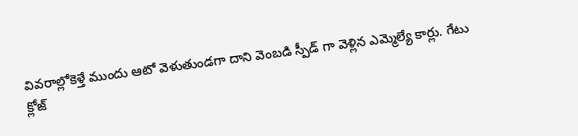వివరాల్లోకెళ్తే ముందు ఆటో వెళుతుండగా దాని వెంబడి స్పీడ్ గా వెళ్లిన ఎమ్మెల్యే కార్లు. గేటు క్లోజ్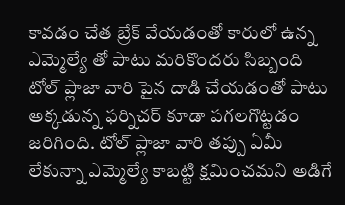కావడం చేత బ్రేక్ వేయడంతో కారులో ఉన్న ఎమ్మెల్యే తో పాటు మరికొందరు సిబ్బంది టోల్ ప్లాజా వారి పైన దాడి చేయడంతో పాటు అక్కడున్న ఫర్నిచర్ కూడా పగలగొట్టడం జరిగింది. టోల్ ప్లాజా వారి తప్పు ఏమీ లేకున్నా ఎమ్మెల్యే కాబట్టి క్షమించమని అడిగే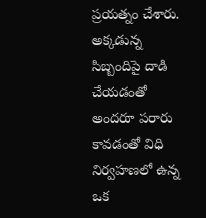ప్రయత్నం చేశారు. అక్కడున్న సిబ్బందిపై దాడి చేయడంతో అందరూ పరారు కావడంతో విధి నిర్వహణలో ఉన్న ఒక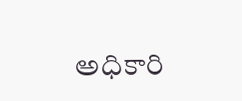అధికారి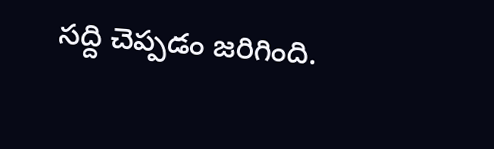సద్ది చెప్పడం జరిగింది.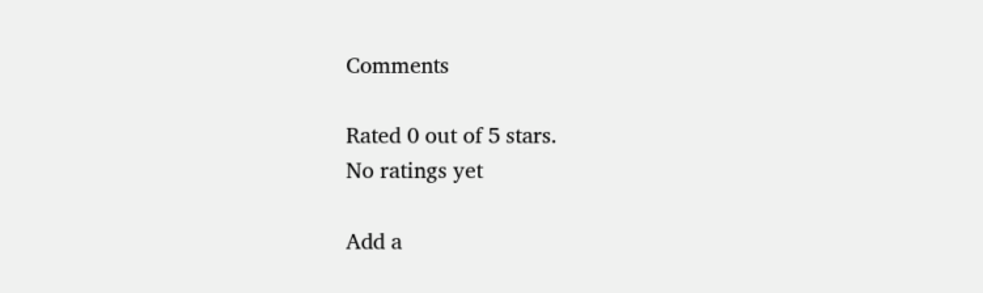Comments

Rated 0 out of 5 stars.
No ratings yet

Add a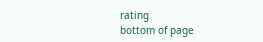rating
bottom of page